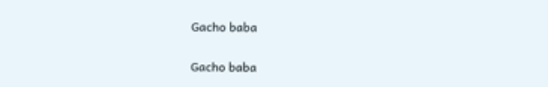Gacho baba

Gacho baba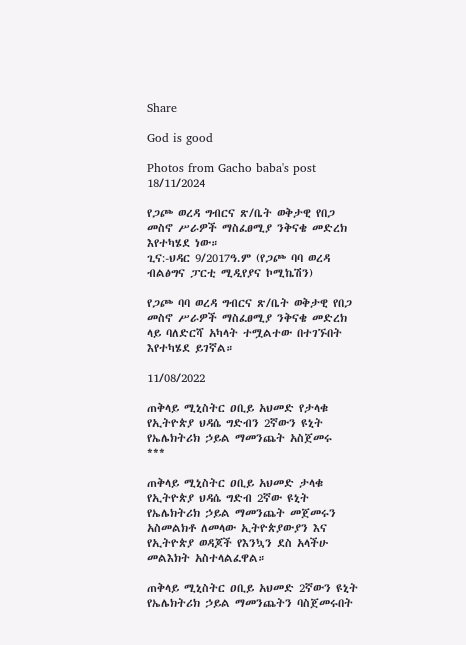Share

God is good

Photos from Gacho baba's post 18/11/2024

የጋጮ ወረዳ ግብርና ጽ/ቤት ወቅታዊ የበጋ መስኖ ሥራዎች ማስፈፀሚያ ንቅናቄ መድረክ እየተካሄደ ነው።
ጊና:-ህዳር 9/2017ዓ.ም (የጋጮ ባባ ወረዳ ብልፅግና ፓርቲ ሚዲየያና ኮሚኬሽን)

የጋጮ ባባ ወረዳ ግብርና ጽ/ቤት ወቅታዊ የበጋ መስኖ ሥራዎች ማስፈፀሚያ ንቅናቄ መድረክ ላይ ባለድርሻ አካላት ተሟልተው በተገኙበት እየተካሄደ ይገኛል።

11/08/2022

ጠቅላይ ሚኒስትር ዐቢይ አህመድ የታላቁ የኢትዮጵያ ህዳሴ ግድብን 2ኛውን ዩኒት የኤሌክትሪክ ኃይል ማመንጨት አስጀመሩ
***

ጠቅላይ ሚኒስትር ዐቢይ አህመድ ታላቁ የኢትዮጵያ ህዳሴ ግድብ 2ኛው ዩኒት የኤሌክትሪክ ኃይል ማመንጨት መጀመሩን አስመልክቶ ለመላው ኢትዮጵያውያን እና የኢትዮጵያ ወዳጆች የእንኳን ደስ አላችሁ መልእክት አስተላልፈዋል።

ጠቅላይ ሚኒስትር ዐቢይ አህመድ 2ኛውን ዩኒት የኤሌክትሪክ ኃይል ማመንጨትን ባስጀመሩበት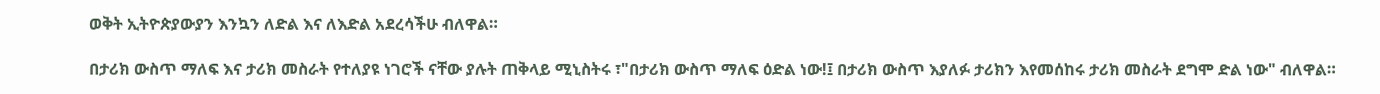ወቅት ኢትዮጵያውያን እንኳን ለድል እና ለእድል አደረሳችሁ ብለዋል።

በታሪክ ውስጥ ማለፍ እና ታሪክ መስራት የተለያዩ ነገሮች ናቸው ያሉት ጠቅላይ ሚኒስትሩ ፣"በታሪክ ውስጥ ማለፍ ዕድል ነው!፤ በታሪክ ውስጥ እያለፉ ታሪክን እየመሰከሩ ታሪክ መስራት ደግሞ ድል ነው" ብለዋል።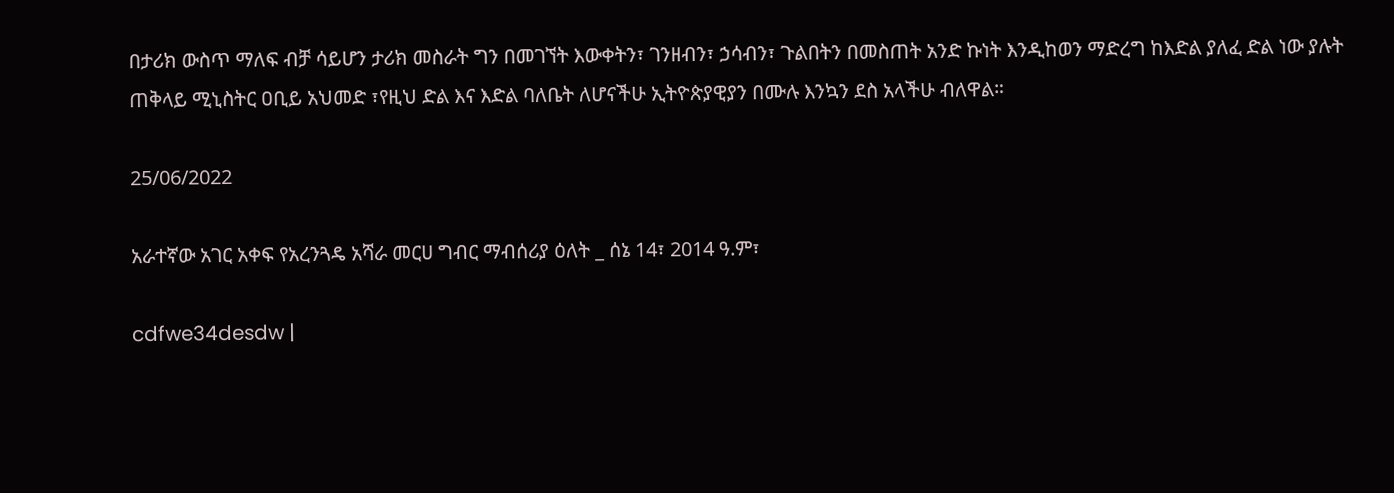በታሪክ ውስጥ ማለፍ ብቻ ሳይሆን ታሪክ መስራት ግን በመገኘት እውቀትን፣ ገንዘብን፣ ኃሳብን፣ ጉልበትን በመስጠት አንድ ኩነት እንዲከወን ማድረግ ከእድል ያለፈ ድል ነው ያሉት ጠቅላይ ሚኒስትር ዐቢይ አህመድ ፣የዚህ ድል እና እድል ባለቤት ለሆናችሁ ኢትዮጵያዊያን በሙሉ እንኳን ደስ አላችሁ ብለዋል።

25/06/2022

አራተኛው አገር አቀፍ የአረንጓዴ አሻራ መርሀ ግብር ማብሰሪያ ዕለት _ ሰኔ 14፣ 2014 ዓ.ም፣

cdfwe34desdw |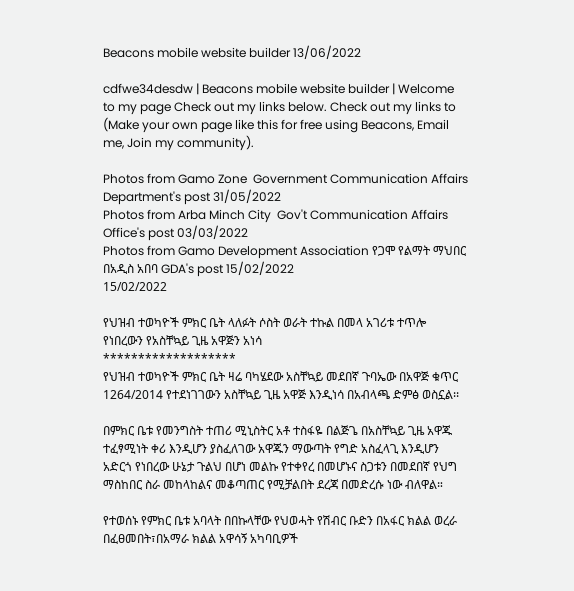Beacons mobile website builder 13/06/2022

cdfwe34desdw | Beacons mobile website builder | Welcome to my page Check out my links below. Check out my links to (Make your own page like this for free using Beacons, Email me, Join my community).

Photos from Gamo Zone  Government Communication Affairs Department's post 31/05/2022
Photos from Arba Minch City  Gov't Communication Affairs  Office's post 03/03/2022
Photos from Gamo Development Association የጋሞ የልማት ማህበር በአዲስ አበባ GDA's post 15/02/2022
15/02/2022

የህዝብ ተወካዮች ምክር ቤት ላለፉት ሶስት ወራት ተኩል በመላ አገሪቱ ተጥሎ የነበረውን የአስቸኳይ ጊዜ አዋጅን አነሳ
*******************
የህዝብ ተወካዮች ምክር ቤት ዛሬ ባካሄደው አስቸኳይ መደበኛ ጉባኤው በአዋጅ ቁጥር 1264/2014 የተደነገገውን አስቸኳይ ጊዜ አዋጅ እንዲነሳ በአብላጫ ድምፅ ወስኗል፡፡

በምክር ቤቱ የመንግስት ተጠሪ ሚኒስትር አቶ ተስፋዬ በልጅጌ በአስቸኳይ ጊዜ አዋጁ ተፈፃሚነት ቀሪ እንዲሆን ያስፈለገው አዋጁን ማውጣት የግድ አስፈላጊ እንዲሆን አድርጎ የነበረው ሁኔታ ጉልህ በሆነ መልኩ የተቀየረ በመሆኑና ስጋቱን በመደበኛ የህግ ማስከበር ስራ መከላከልና መቆጣጠር የሚቻልበት ደረጃ በመድረሱ ነው ብለዋል።

የተወሰኑ የምክር ቤቱ አባላት በበኩላቸው የህወሓት የሽብር ቡድን በአፋር ክልል ወረራ በፈፀመበት፣በአማራ ክልል አዋሳኝ አካባቢዎች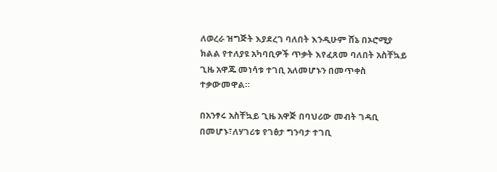ለወረራ ዝግጅት እያደረገ ባለበት እንዲሁም ሸኔ በኦሮሚያ ክልል የተለያዩ አካባቢዎች ጥቃት እየፈጸመ ባለበት አስቸኳይ ጊዜ አዋጁ መነሳቱ ተገቢ አለመሆኑን በመጥቀስ ተቃውመዋል።

በአንፃሩ አስቸኳይ ጊዜ አዋጅ በባህሪው መብት ገዳቢ በመሆኑ፣ለሃገሪቱ የገፅታ ግንባታ ተገቢ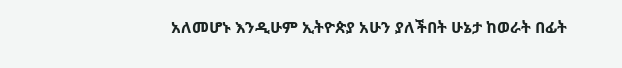አለመሆኑ እንዲሁም ኢትዮጵያ አሁን ያለችበት ሁኔታ ከወራት በፊት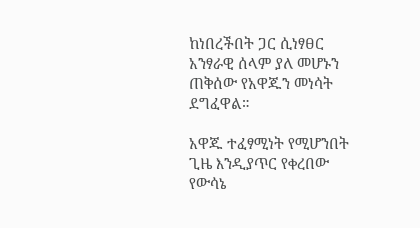ከነበረችበት ጋር ሲነፃፀር አንፃራዊ ሰላም ያለ መሆኑን ጠቅሰው የአዋጁን መነሳት ደግፈዋል።

አዋጁ ተፈፃሚነት የሚሆንበት ጊዜ እንዲያጥር የቀረበው የውሳኔ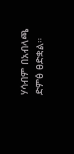ሃሳብም በአብላጫ ድምፅ ፀድቋል።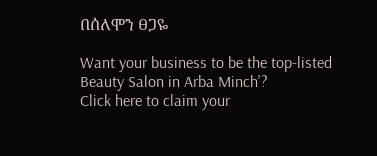በሰለሞን ፀጋዬ

Want your business to be the top-listed Beauty Salon in Arba Minch'?
Click here to claim your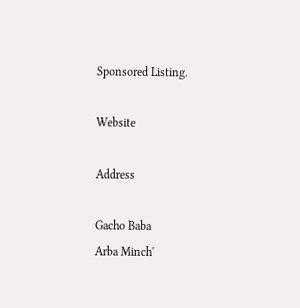Sponsored Listing.

Website

Address

Gacho Baba
Arba Minch'